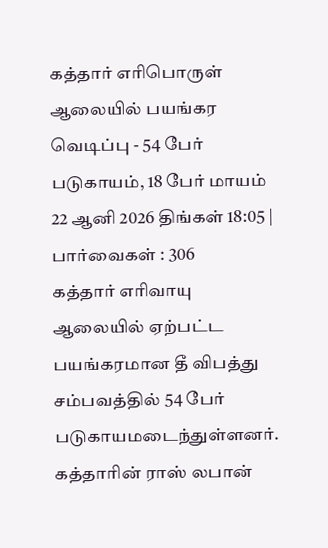கத்தார் எரிபொருள் ஆலையில் பயங்கர வெடிப்பு - 54 பேர் படுகாயம், 18 பேர் மாயம்
22 ஆனி 2026 திங்கள் 18:05 | பார்வைகள் : 306
கத்தார் எரிவாயு ஆலையில் ஏற்பட்ட பயங்கரமான தீ விபத்து சம்பவத்தில் 54 பேர் படுகாயமடைந்துள்ளனர்.
கத்தாரின் ராஸ் லபான்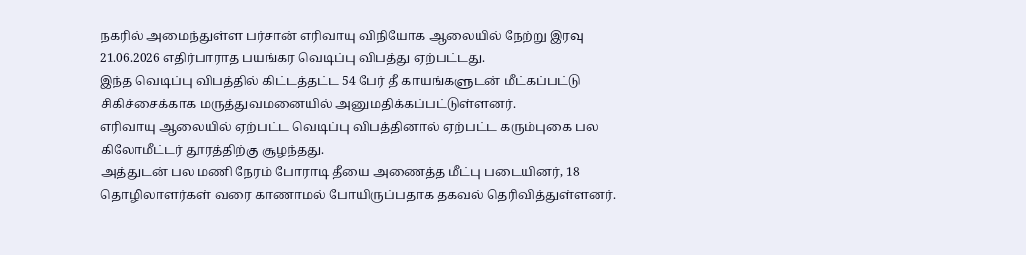நகரில் அமைந்துள்ள பர்சான் எரிவாயு விநியோக ஆலையில் நேற்று இரவு 21.06.2026 எதிர்பாராத பயங்கர வெடிப்பு விபத்து ஏற்பட்டது.
இந்த வெடிப்பு விபத்தில் கிட்டத்தட்ட 54 பேர் தீ காயங்களுடன் மீட்கப்பட்டு சிகிச்சைக்காக மருத்துவமனையில் அனுமதிக்கப்பட்டுள்ளனர்.
எரிவாயு ஆலையில் ஏற்பட்ட வெடிப்பு விபத்தினால் ஏற்பட்ட கரும்புகை பல கிலோமீட்டர் தூரத்திற்கு சூழந்தது.
அத்துடன் பல மணி நேரம் போராடி தீயை அணைத்த மீட்பு படையினர், 18 தொழிலாளர்கள் வரை காணாமல் போயிருப்பதாக தகவல் தெரிவித்துள்ளனர்.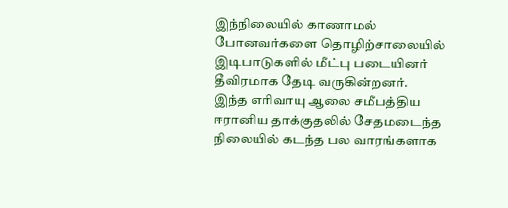இந்நிலையில் காணாமல் போனவர்களை தொழிற்சாலையில் இடிபாடுகளில் மீட்பு படையினர் தீவிரமாக தேடி வருகின்றனர்.
இந்த எரிவாயு ஆலை சமீபத்திய ஈரானிய தாக்குதலில் சேதமடைந்த நிலையில் கடந்த பல வாரங்களாக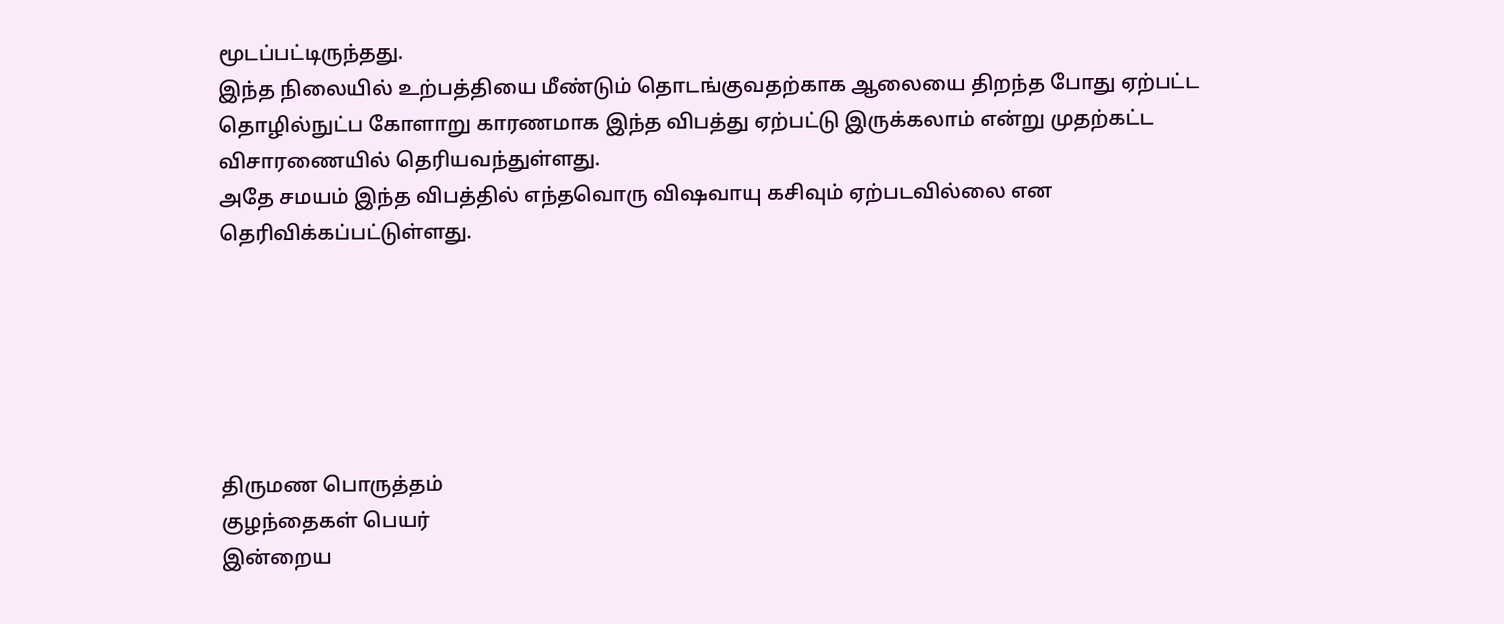மூடப்பட்டிருந்தது.
இந்த நிலையில் உற்பத்தியை மீண்டும் தொடங்குவதற்காக ஆலையை திறந்த போது ஏற்பட்ட தொழில்நுட்ப கோளாறு காரணமாக இந்த விபத்து ஏற்பட்டு இருக்கலாம் என்று முதற்கட்ட விசாரணையில் தெரியவந்துள்ளது.
அதே சமயம் இந்த விபத்தில் எந்தவொரு விஷவாயு கசிவும் ஏற்படவில்லை என தெரிவிக்கப்பட்டுள்ளது.






திருமண பொருத்தம்
குழந்தைகள் பெயர்
இன்றைய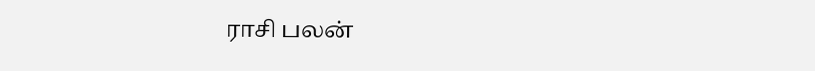ராசி பலன்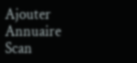Ajouter
Annuaire
Scan